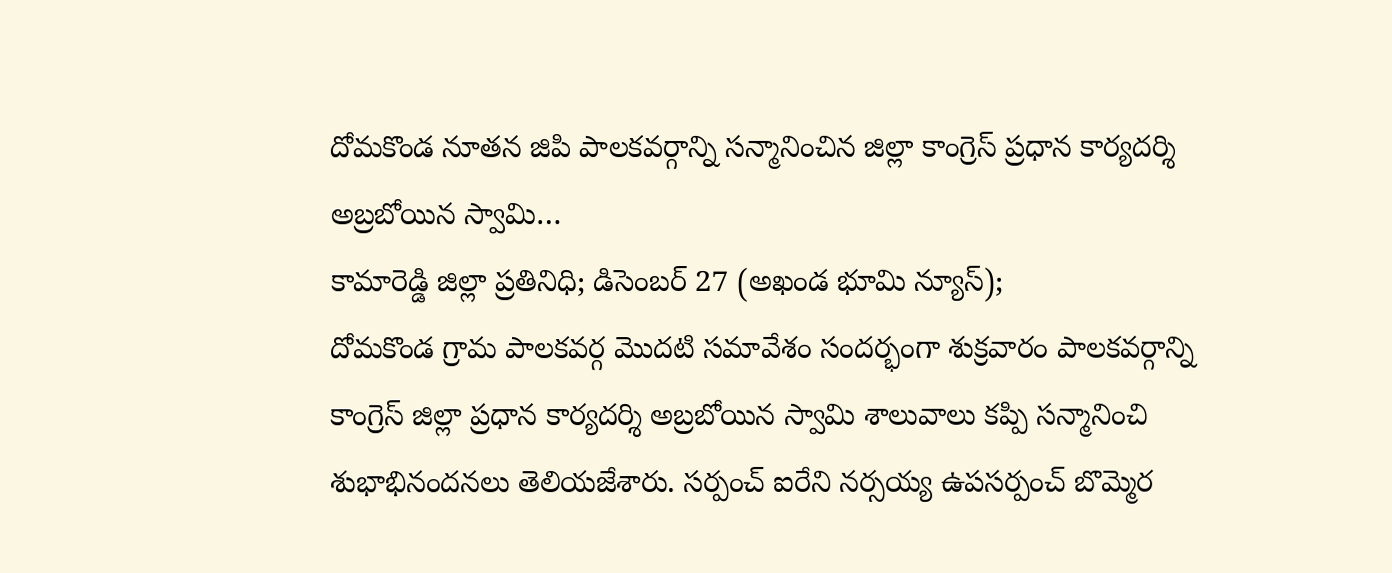దోమకొండ నూతన జిపి పాలకవర్గాన్ని సన్మానించిన జిల్లా కాంగ్రెస్ ప్రధాన కార్యదర్శి అబ్రబోయిన స్వామి…
కామారెడ్డి జిల్లా ప్రతినిధి; డిసెంబర్ 27 (అఖండ భూమి న్యూస్);
దోమకొండ గ్రామ పాలకవర్గ మొదటి సమావేశం సందర్భంగా శుక్రవారం పాలకవర్గాన్ని కాంగ్రెస్ జిల్లా ప్రధాన కార్యదర్శి అబ్రబోయిన స్వామి శాలువాలు కప్పి సన్మానించి శుభాభినందనలు తెలియజేశారు. సర్పంచ్ ఐరేని నర్సయ్య ఉపసర్పంచ్ బొమ్మెర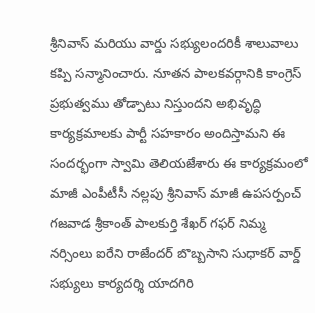శ్రీనివాస్ మరియు వార్డు సభ్యులందరికీ శాలువాలు కప్పి సన్మానించారు. నూతన పాలకవర్గానికి కాంగ్రెస్ ప్రభుత్వము తోడ్పాటు నిస్తుందని అభివృద్ధి కార్యక్రమాలకు పార్టీ సహకారం అందిస్తామని ఈ సందర్భంగా స్వామి తెలియజేశారు ఈ కార్యక్రమంలో మాజీ ఎంపీటీసీ నల్లపు శ్రీనివాస్ మాజీ ఉపసర్పంచ్ గజవాడ శ్రీకాంత్ పాలకుర్తి శేఖర్ గఫర్ నిమ్మ నర్సింలు ఐరేని రాజేందర్ బొబ్బసాని సుధాకర్ వార్డ్ సభ్యులు కార్యదర్శి యాదగిరి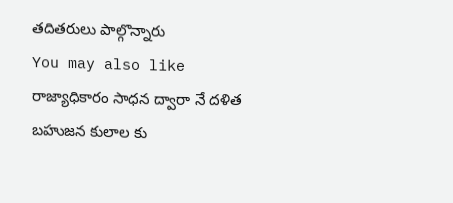తదితరులు పాల్గొన్నారు
You may also like
రాజ్యాధికారం సాధన ద్వారా నే దళిత బహుజన కులాల కు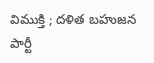విముక్తి ; దళిత బహుజన పార్టీ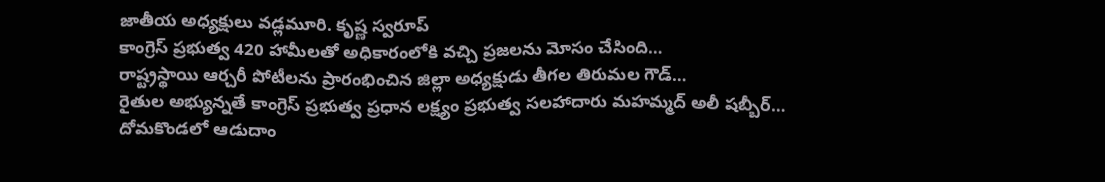జాతీయ అధ్యక్షులు వడ్లమూరి. కృష్ణ స్వరూప్
కాంగ్రెస్ ప్రభుత్వ 420 హామీలతో అధికారంలోకి వచ్చి ప్రజలను మోసం చేసింది…
రాష్ట్రస్థాయి ఆర్చరీ పోటీలను ప్రారంభించిన జిల్లా అధ్యక్షుడు తీగల తిరుమల గౌడ్…
రైతుల అభ్యున్నతే కాంగ్రెస్ ప్రభుత్వ ప్రధాన లక్ష్యం ప్రభుత్వ సలహాదారు మహమ్మద్ అలీ షబ్బీర్…
దోమకొండలో ఆడుదాం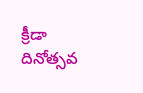క్రీడా దినోత్సవ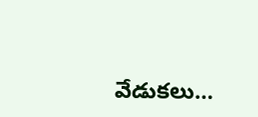వేడుకలు…